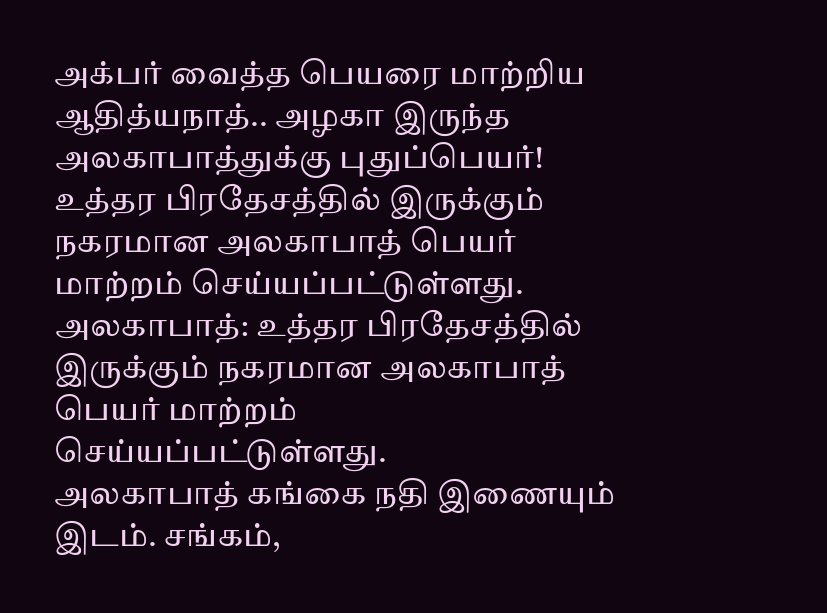அக்பர் வைத்த பெயரை மாற்றிய ஆதித்யநாத்.. அழகா இருந்த அலகாபாத்துக்கு புதுப்பெயர்!
உத்தர பிரதேசத்தில் இருக்கும் நகரமான அலகாபாத் பெயர் மாற்றம் செய்யப்பட்டுள்ளது.
அலகாபாத்: உத்தர பிரதேசத்தில் இருக்கும் நகரமான அலகாபாத் பெயர் மாற்றம் செய்யப்பட்டுள்ளது.
அலகாபாத் கங்கை நதி இணையும் இடம். சங்கம்,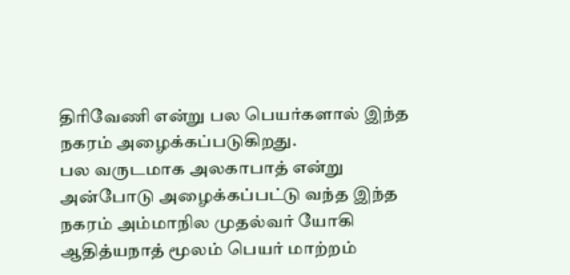திரிவேணி என்று பல பெயர்களால் இந்த நகரம் அழைக்கப்படுகிறது.
பல வருடமாக அலகாபாத் என்று அன்போடு அழைக்கப்பட்டு வந்த இந்த நகரம் அம்மாநில முதல்வர் யோகி ஆதித்யநாத் மூலம் பெயர் மாற்றம்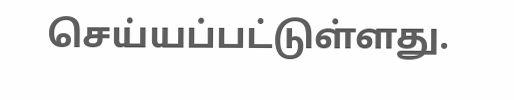செய்யப்பட்டுள்ளது.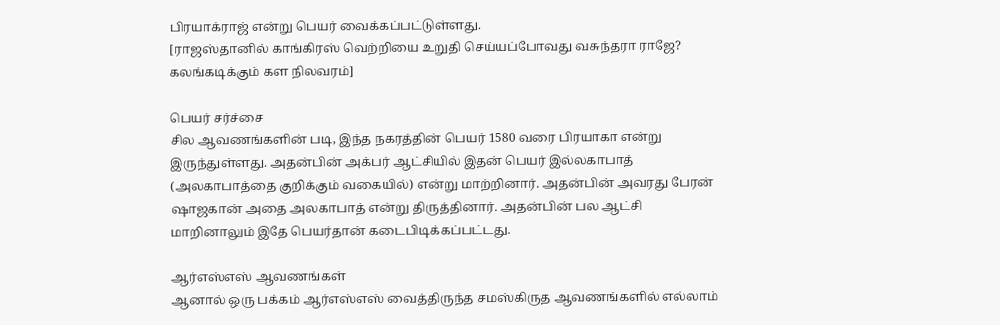பிரயாக்ராஜ் என்று பெயர் வைக்கப்பட்டுள்ளது.
[ராஜஸ்தானில் காங்கிரஸ் வெற்றியை உறுதி செய்யப்போவது வசுந்தரா ராஜே? கலங்கடிக்கும் கள நிலவரம்]

பெயர் சர்ச்சை
சில ஆவணங்களின் படி, இந்த நகரத்தின் பெயர் 1580 வரை பிரயாகா என்று இருந்துள்ளது. அதன்பின் அக்பர் ஆட்சியில் இதன் பெயர் இல்லகாபாத் (அலகாபாத்தை குறிக்கும் வகையில்) என்று மாற்றினார். அதன்பின் அவரது பேரன் ஷாஜகான் அதை அலகாபாத் என்று திருத்தினார். அதன்பின் பல ஆட்சி மாறினாலும் இதே பெயர்தான் கடைபிடிக்கப்பட்டது.

ஆர்எஸ்எஸ் ஆவணங்கள்
ஆனால் ஒரு பக்கம் ஆர்எஸ்எஸ் வைத்திருந்த சமஸ்கிருத ஆவணங்களில் எல்லாம்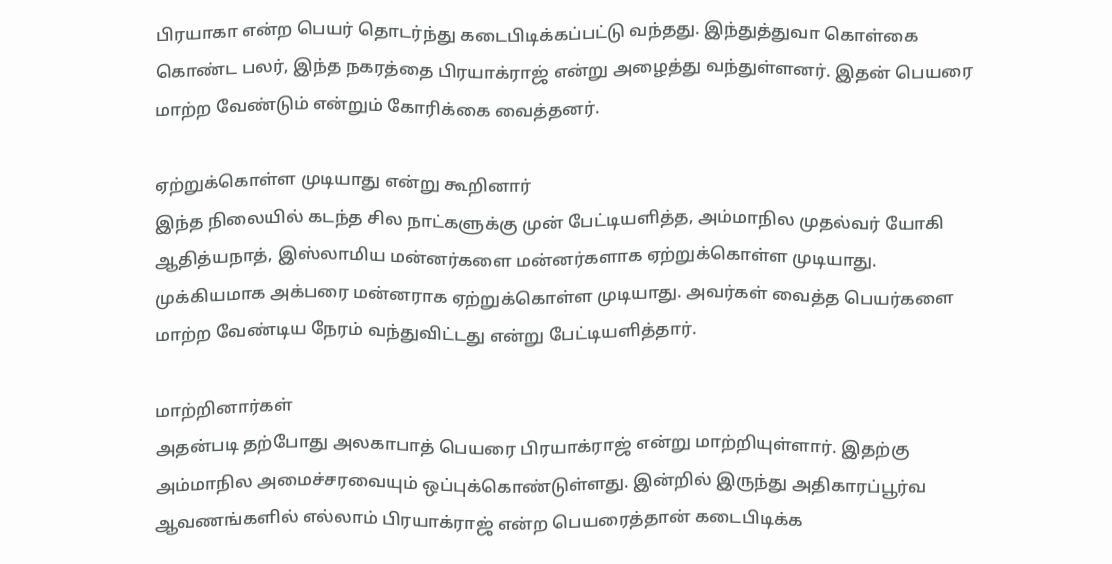பிரயாகா என்ற பெயர் தொடர்ந்து கடைபிடிக்கப்பட்டு வந்தது. இந்துத்துவா கொள்கை கொண்ட பலர், இந்த நகரத்தை பிரயாக்ராஜ் என்று அழைத்து வந்துள்ளனர். இதன் பெயரை மாற்ற வேண்டும் என்றும் கோரிக்கை வைத்தனர்.

ஏற்றுக்கொள்ள முடியாது என்று கூறினார்
இந்த நிலையில் கடந்த சில நாட்களுக்கு முன் பேட்டியளித்த, அம்மாநில முதல்வர் யோகி ஆதித்யநாத், இஸ்லாமிய மன்னர்களை மன்னர்களாக ஏற்றுக்கொள்ள முடியாது. முக்கியமாக அக்பரை மன்னராக ஏற்றுக்கொள்ள முடியாது. அவர்கள் வைத்த பெயர்களை மாற்ற வேண்டிய நேரம் வந்துவிட்டது என்று பேட்டியளித்தார்.

மாற்றினார்கள்
அதன்படி தற்போது அலகாபாத் பெயரை பிரயாக்ராஜ் என்று மாற்றியுள்ளார். இதற்கு அம்மாநில அமைச்சரவையும் ஒப்புக்கொண்டுள்ளது. இன்றில் இருந்து அதிகாரப்பூர்வ ஆவணங்களில் எல்லாம் பிரயாக்ராஜ் என்ற பெயரைத்தான் கடைபிடிக்க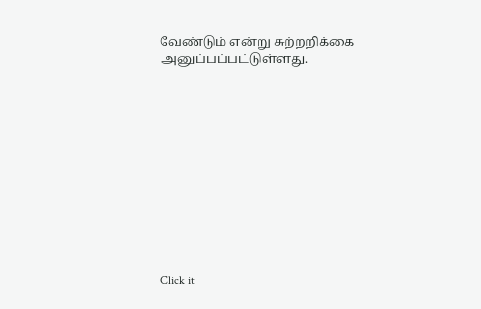வேண்டும் என்று சுற்றறிக்கை அனுப்பப்பட்டுள்ளது.












Click it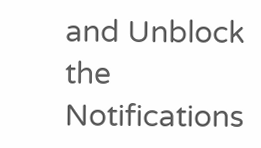and Unblock the Notifications